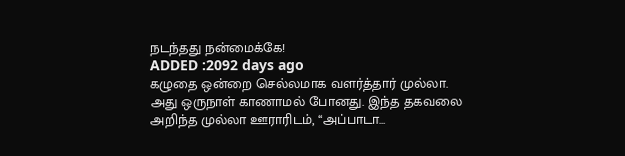நடந்தது நன்மைக்கே!
ADDED :2092 days ago
கழுதை ஒன்றை செல்லமாக வளர்த்தார் முல்லா. அது ஒருநாள் காணாமல் போனது. இந்த தகவலை அறிந்த முல்லா ஊராரிடம், ‘‘அப்பாடா…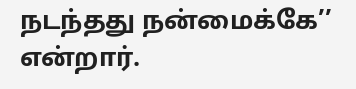நடந்தது நன்மைக்கே’’ என்றார்.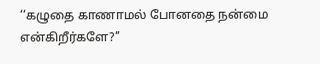‘‘கழுதை காணாமல் போனதை நன்மை என்கிறீர்களே?’’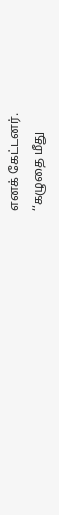எனக் கேட்டனர்.
‘‘கழுதை மீது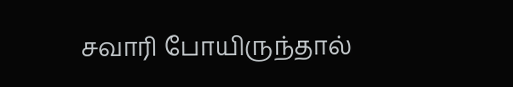சவாரி போயிருந்தால்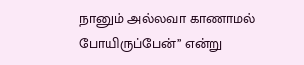நானும் அல்லவா காணாமல் போயிருப்பேன்’’ என்று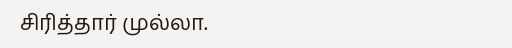சிரித்தார் முல்லா.